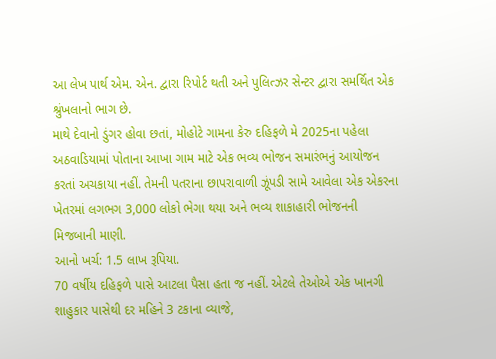આ લેખ પાર્થ એમ. એન. દ્વારા રિપોર્ટ થતી અને પુલિત્ઝર સેન્ટર દ્વારા સમર્થિત એક શ્રુંખલાનો ભાગ છે.
માથે દેવાનો ડુંગર હોવા છતાં, મોહોટે ગામના કેરુ દહિફળે મે 2025ના પહેલા અઠવાડિયામાં પોતાના આખા ગામ માટે એક ભવ્ય ભોજન સમારંભનું આયોજન કરતાં અચકાયા નહીં. તેમની પતરાના છાપરાવાળી ઝૂંપડી સામે આવેલા એક એકરના ખેતરમાં લગભગ 3,000 લોકો ભેગા થયા અને ભવ્ય શાકાહારી ભોજનની મિજબાની માણી.
આનો ખર્ચ: 1.5 લાખ રૂપિયા.
70 વર્ષીય દહિફળે પાસે આટલા પૈસા હતા જ નહીં. એટલે તેઓએ એક ખાનગી શાહુકાર પાસેથી દર મહિને 3 ટકાના વ્યાજે,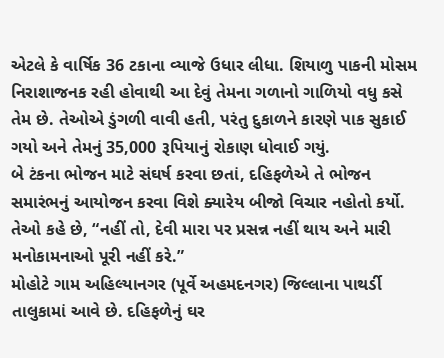એટલે કે વાર્ષિક 36 ટકાના વ્યાજે ઉધાર લીધા. શિયાળુ પાકની મોસમ નિરાશાજનક રહી હોવાથી આ દેવું તેમના ગળાનો ગાળિયો વધુ કસે તેમ છે. તેઓએ ડુંગળી વાવી હતી, પરંતુ દુકાળને કારણે પાક સુકાઈ ગયો અને તેમનું 35,000 રૂપિયાનું રોકાણ ધોવાઈ ગયું.
બે ટંકના ભોજન માટે સંઘર્ષ કરવા છતાં, દહિફળેએ તે ભોજન સમારંભનું આયોજન કરવા વિશે ક્યારેય બીજો વિચાર નહોતો કર્યો. તેઓ કહે છે, “નહીં તો, દેવી મારા પર પ્રસન્ન નહીં થાય અને મારી મનોકામનાઓ પૂરી નહીં કરે.”
મોહોટે ગામ અહિલ્યાનગર (પૂર્વે અહમદનગર) જિલ્લાના પાથર્ડી તાલુકામાં આવે છે. દહિફળેનું ઘર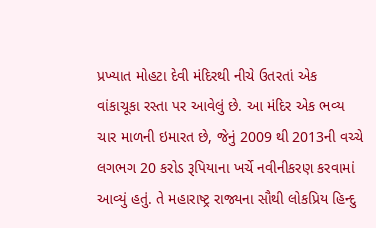પ્રખ્યાત મોહટા દેવી મંદિરથી નીચે ઉતરતાં એક વાંકાચૂકા રસ્તા પર આવેલું છે. આ મંદિર એક ભવ્ય ચાર માળની ઇમારત છે, જેનું 2009 થી 2013ની વચ્ચે લગભગ 20 કરોડ રૂપિયાના ખર્ચે નવીનીકરણ કરવામાં આવ્યું હતું. તે મહારાષ્ટ્ર રાજ્યના સૌથી લોકપ્રિય હિન્દુ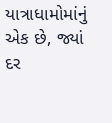યાત્રાધામોમાંનું એક છે, જ્યાં દર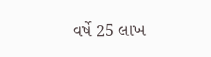વર્ષે 25 લાખ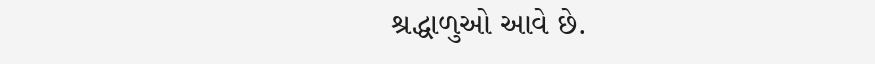શ્રદ્ધાળુઓ આવે છે.